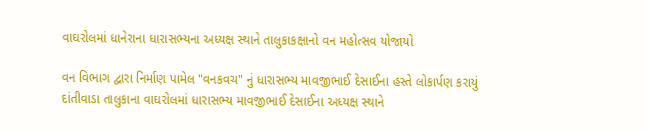વાઘરોલમાં ધાનેરાના ધારાસભ્યના અધ્યક્ષ સ્થાને તાલુકાકક્ષાનો વન મહોત્સવ યોજાયો

વન વિભાગ દ્વારા નિર્માણ પામેલ "વનકવચ" નું ધારાસભ્ય માવજીભાઈ દેસાઈના હસ્તે લોકાર્પણ કરાયું
દાંતીવાડા તાલુકાના વાઘરોલમાં ધારાસભ્ય માવજીભાઈ દેસાઈના અધ્યક્ષ સ્થાને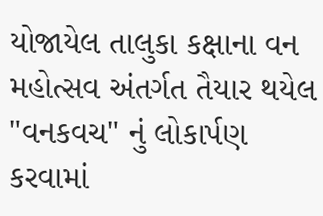યોજાયેલ તાલુકા કક્ષાના વન મહોત્સવ અંતર્ગત તૈયાર થયેલ "વનકવચ" નું લોકાર્પણ કરવામાં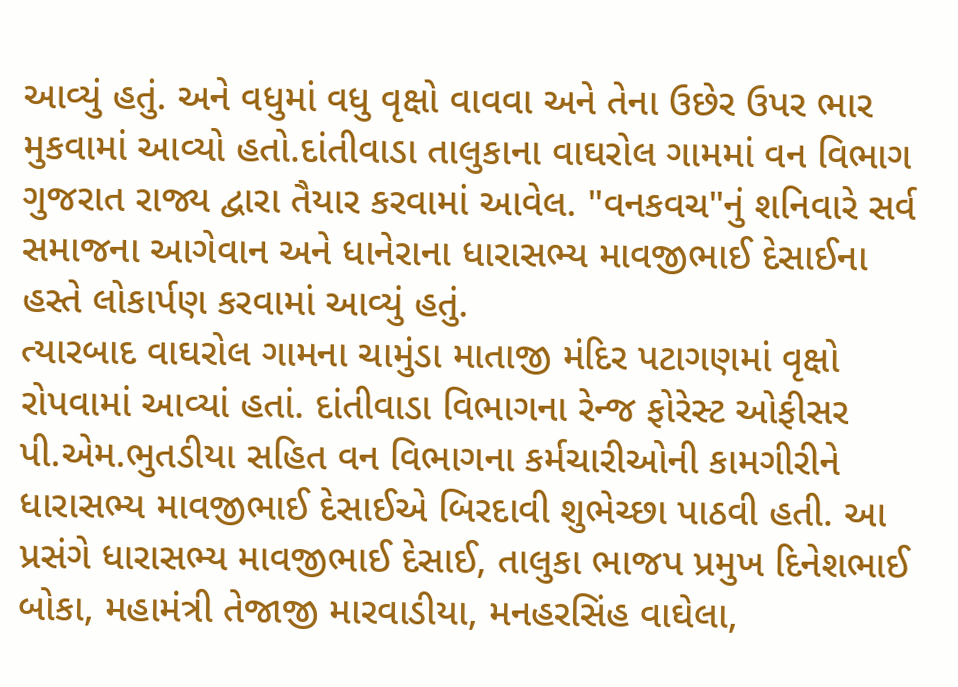આવ્યું હતું. અને વધુમાં વધુ વૃક્ષો વાવવા અને તેના ઉછેર ઉપર ભાર મુકવામાં આવ્યો હતો.દાંતીવાડા તાલુકાના વાઘરોલ ગામમાં વન વિભાગ ગુજરાત રાજ્ય દ્વારા તૈયાર કરવામાં આવેલ. "વનકવચ"નું શનિવારે સર્વ સમાજના આગેવાન અને ધાનેરાના ધારાસભ્ય માવજીભાઈ દેસાઈના હસ્તે લોકાર્પણ કરવામાં આવ્યું હતું.
ત્યારબાદ વાઘરોલ ગામના ચામુંડા માતાજી મંદિર પટાગણમાં વૃક્ષો રોપવામાં આવ્યાં હતાં. દાંતીવાડા વિભાગના રેન્જ ફોરેસ્ટ ઓફીસર પી.એમ.ભુતડીયા સહિત વન વિભાગના કર્મચારીઓની કામગીરીને ધારાસભ્ય માવજીભાઈ દેસાઈએ બિરદાવી શુભેચ્છા પાઠવી હતી. આ પ્રસંગે ધારાસભ્ય માવજીભાઈ દેસાઈ, તાલુકા ભાજપ પ્રમુખ દિનેશભાઈ બોકા, મહામંત્રી તેજાજી મારવાડીયા, મનહરસિંહ વાઘેલા,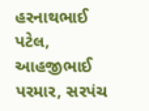હરનાથભાઈ પટેલ, આહજીભાઈ પરમાર, સરપંચ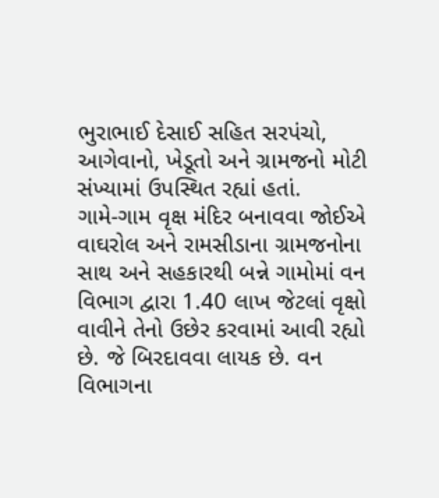ભુરાભાઈ દેસાઈ સહિત સરપંચો, આગેવાનો, ખેડૂતો અને ગ્રામજનો મોટી સંખ્યામાં ઉપસ્થિત રહ્યાં હતાં.
ગામે-ગામ વૃક્ષ મંદિર બનાવવા જોઈએ
વાઘરોલ અને રામસીડાના ગ્રામજનોના સાથ અને સહકારથી બન્ને ગામોમાં વન વિભાગ દ્વારા 1.40 લાખ જેટલાં વૃક્ષો વાવીને તેનો ઉછેર કરવામાં આવી રહ્યો છે. જે બિરદાવવા લાયક છે. વન વિભાગના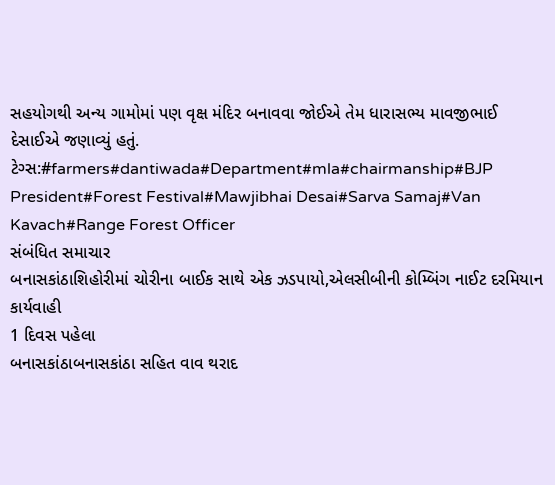સહયોગથી અન્ય ગામોમાં પણ વૃક્ષ મંદિર બનાવવા જોઈએ તેમ ધારાસભ્ય માવજીભાઈ દેસાઈએ જણાવ્યું હતું.
ટેગ્સ:#farmers#dantiwada#Department#mla#chairmanship#BJP President#Forest Festival#Mawjibhai Desai#Sarva Samaj#Van Kavach#Range Forest Officer
સંબંધિત સમાચાર
બનાસકાંઠાશિહોરીમાં ચોરીના બાઈક સાથે એક ઝડપાયો,એલસીબીની કોમ્બિંગ નાઈટ દરમિયાન કાર્યવાહી
1 દિવસ પહેલા
બનાસકાંઠાબનાસકાંઠા સહિત વાવ થરાદ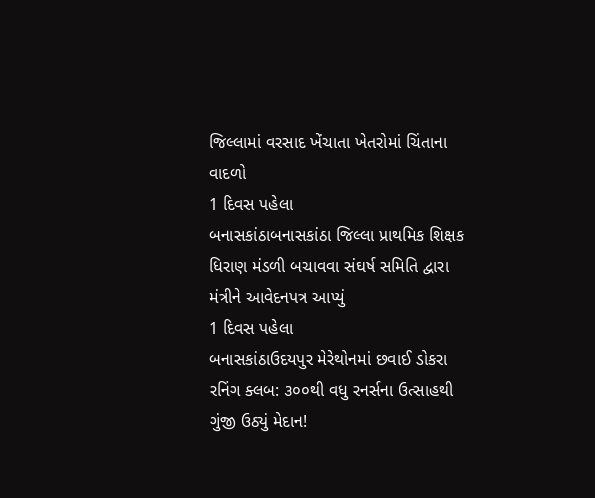જિલ્લામાં વરસાદ ખેંચાતા ખેતરોમાં ચિંતાના વાદળો
1 દિવસ પહેલા
બનાસકાંઠાબનાસકાંઠા જિલ્લા પ્રાથમિક શિક્ષક ધિરાણ મંડળી બચાવવા સંઘર્ષ સમિતિ દ્વારા મંત્રીને આવેદનપત્ર આપ્યું
1 દિવસ પહેલા
બનાસકાંઠાઉદયપુર મેરેથોનમાં છવાઈ ડોકરા રનિંગ ક્લબ: ૩૦૦થી વધુ રનર્સના ઉત્સાહથી ગુંજી ઉઠ્યું મેદાન!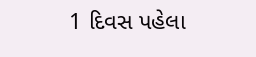1 દિવસ પહેલા